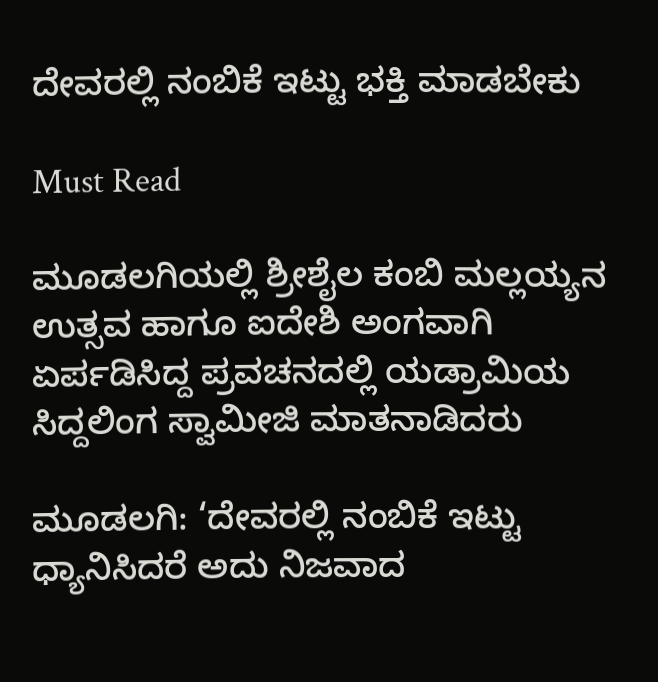ದೇವರಲ್ಲಿ ನಂಬಿಕೆ ಇಟ್ಟು ಭಕ್ತಿ ಮಾಡಬೇಕು

Must Read

ಮೂಡಲಗಿಯಲ್ಲಿ ಶ್ರೀಶೈಲ ಕಂಬಿ ಮಲ್ಲಯ್ಯನ ಉತ್ಸವ ಹಾಗೂ ಐದೇಶಿ ಅಂಗವಾಗಿ ಏರ್ಪಡಿಸಿದ್ದ ಪ್ರವಚನದಲ್ಲಿ ಯಡ್ರಾಮಿಯ ಸಿದ್ದಲಿಂಗ ಸ್ವಾಮೀಜಿ ಮಾತನಾಡಿದರು

ಮೂಡಲಗಿ: ‘ದೇವರಲ್ಲಿ ನಂಬಿಕೆ ಇಟ್ಟು ಧ್ಯಾನಿಸಿದರೆ ಅದು ನಿಜವಾದ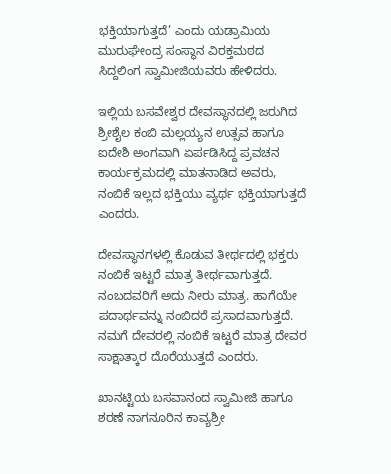ಭಕ್ತಿಯಾಗುತ್ತದೆ’ ಎಂದು ಯಡ್ರಾಮಿಯ ಮುರುಘೇಂದ್ರ ಸಂಸ್ಥಾನ ವಿರಕ್ತಮಠದ ಸಿದ್ದಲಿಂಗ ಸ್ವಾಮೀಜಿಯವರು ಹೇಳಿದರು.

ಇಲ್ಲಿಯ ಬಸವೇಶ್ವರ ದೇವಸ್ಥಾನದಲ್ಲಿ ಜರುಗಿದ ಶ್ರೀಶೈಲ ಕಂಬಿ ಮಲ್ಲಯ್ಯನ ಉತ್ಸವ ಹಾಗೂ ಐದೇಶಿ ಅಂಗವಾಗಿ ಏರ್ಪಡಿಸಿದ್ದ ಪ್ರವಚನ ಕಾರ್ಯಕ್ರಮದಲ್ಲಿ ಮಾತನಾಡಿದ ಅವರು, ನಂಬಿಕೆ ಇಲ್ಲದ ಭಕ್ತಿಯು ವ್ಯರ್ಥ ಭಕ್ತಿಯಾಗುತ್ತದೆ ಎಂದರು.

ದೇವಸ್ಥಾನಗಳಲ್ಲಿ ಕೊಡುವ ತೀರ್ಥದಲ್ಲಿ ಭಕ್ತರು ನಂಬಿಕೆ ಇಟ್ಟರೆ ಮಾತ್ರ ತೀರ್ಥವಾಗುತ್ತದೆ. ನಂಬದವರಿಗೆ ಅದು ನೀರು ಮಾತ್ರ. ಹಾಗೆಯೇ ಪದಾರ್ಥವನ್ನು ನಂಬಿದರೆ ಪ್ರಸಾದವಾಗುತ್ತದೆ. ನಮಗೆ ದೇವರಲ್ಲಿ ನಂಬಿಕೆ ಇಟ್ಟರೆ ಮಾತ್ರ ದೇವರ ಸಾಕ್ಷಾತ್ಕಾರ ದೊರೆಯುತ್ತದೆ ಎಂದರು.

ಖಾನಟ್ಟಿಯ ಬಸವಾನಂದ ಸ್ವಾಮೀಜಿ ಹಾಗೂ ಶರಣೆ ನಾಗನೂರಿನ ಕಾವ್ಯಶ್ರೀ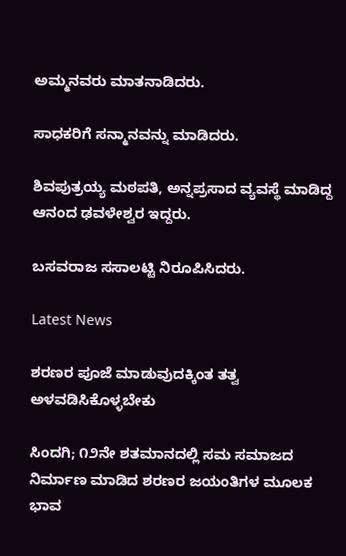ಅಮ್ಮನವರು ಮಾತನಾಡಿದರು.

ಸಾಧಕರಿಗೆ ಸನ್ಮಾನವನ್ನು ಮಾಡಿದರು.

ಶಿವಪುತ್ರಯ್ಯ ಮಠಪತಿ, ಅನ್ನಪ್ರಸಾದ ವ್ಯವಸ್ಥೆ ಮಾಡಿದ್ದ ಆನಂದ ಢವಳೇಶ್ವರ ಇದ್ದರು.

ಬಸವರಾಜ ಸಸಾಲಟ್ಟಿ ನಿರೂಪಿಸಿದರು.

Latest News

ಶರಣರ ಪೂಜೆ ಮಾಡುವುದಕ್ಕಿಂತ ತತ್ವ ಅಳವಡಿಸಿಕೊಳ್ಳಬೇಕು

ಸಿಂದಗಿ; ೧೨ನೇ ಶತಮಾನದಲ್ಲಿ ಸಮ ಸಮಾಜದ ನಿರ್ಮಾಣ ಮಾಡಿದ ಶರಣರ ಜಯಂತಿಗಳ ಮೂಲಕ ಭಾವ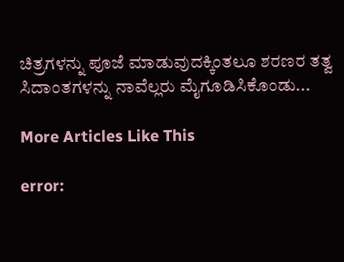ಚಿತ್ರಗಳನ್ನು ಪೂಜೆ ಮಾಡುವುದಕ್ಕಿಂತಲೂ ಶರಣರ ತತ್ವ ಸಿದಾಂತಗಳನ್ನು ನಾವೆಲ್ಲರು ಮೈಗೂಡಿಸಿಕೊಂಡು...

More Articles Like This

error: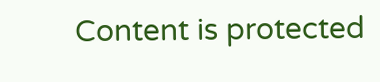Content is protected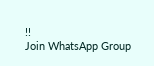!!
Join WhatsApp Group